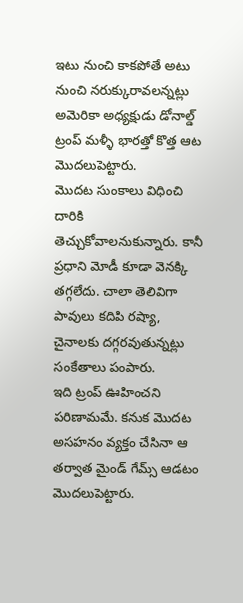ఇటు నుంచి కాకపోతే అటు నుంచి నరుక్కురావలన్నట్లు అమెరికా అధ్యక్షుడు డోనాల్డ్ ట్రంప్ మళ్ళీ భారత్తో కొత్త ఆట మొదలుపెట్టారు.
మొదట సుంకాలు విధించి దారికి తెచ్చుకోవాలనుకున్నారు. కానీ ప్రధాని మోడీ కూడా వెనక్కి తగ్గలేదు. చాలా తెలివిగా పావులు కదిపి రష్యా, చైనాలకు దగ్గరవుతున్నట్లు సంకేతాలు పంపారు.
ఇది ట్రంప్ ఊహించని పరిణామమే. కనుక మొదట అసహనం వ్యక్తం చేసినా ఆ తర్వాత మైండ్ గేమ్స్ ఆడటం మొదలుపెట్టారు.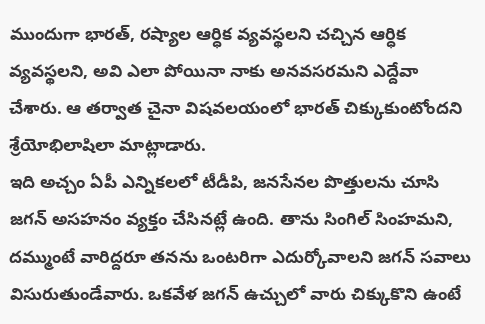ముందుగా భారత్, రష్యాల ఆర్ధిక వ్యవస్థలని చచ్చిన ఆర్ధిక వ్యవస్థలని, అవి ఎలా పోయినా నాకు అనవసరమని ఎద్దేవా చేశారు. ఆ తర్వాత చైనా విషవలయంలో భారత్ చిక్కుకుంటోందని శ్రేయోభిలాషిలా మాట్లాడారు.
ఇది అచ్చం ఏపీ ఎన్నికలలో టీడీపి, జనసేనల పొత్తులను చూసి జగన్ అసహనం వ్యక్తం చేసినట్లే ఉంది. తాను సింగిల్ సింహమని, దమ్ముంటే వారిద్దరూ తనను ఒంటరిగా ఎదుర్కోవాలని జగన్ సవాలు విసురుతుండేవారు. ఒకవేళ జగన్ ఉచ్చులో వారు చిక్కుకొని ఉంటే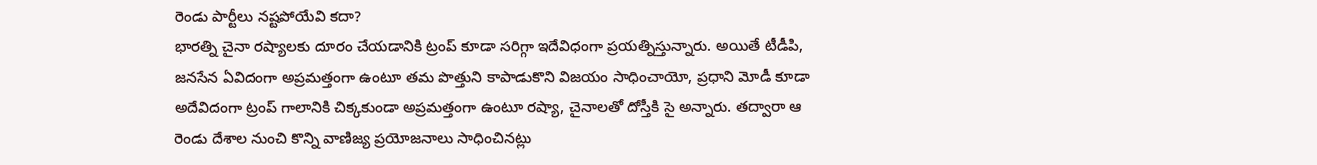రెండు పార్టీలు నష్టపోయేవి కదా?
భారత్ని చైనా రష్యాలకు దూరం చేయడానికి ట్రంప్ కూడా సరిగ్గా ఇదేవిధంగా ప్రయత్నిస్తున్నారు. అయితే టీడీపి, జనసేన ఏవిదంగా అప్రమత్తంగా ఉంటూ తమ పొత్తుని కాపాడుకొని విజయం సాధించాయో, ప్రధాని మోడీ కూడా అదేవిదంగా ట్రంప్ గాలానికి చిక్కకుండా అప్రమత్తంగా ఉంటూ రష్యా, చైనాలతో దోస్తీకి సై అన్నారు. తద్వారా ఆ రెండు దేశాల నుంచి కొన్ని వాణిజ్య ప్రయోజనాలు సాధించినట్లు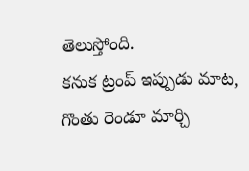తెలుస్తోంది.
కనుక ట్రంప్ ఇప్పుడు మాట, గొంతు రెండూ మార్చి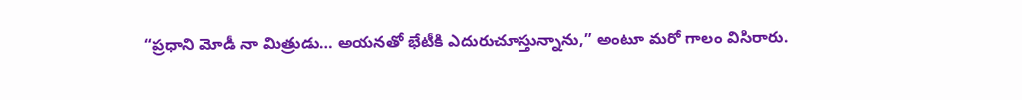“ప్రధాని మోడీ నా మిత్రుడు… అయనతో భేటీకి ఎదురుచూస్తున్నాను,” అంటూ మరో గాలం విసిరారు.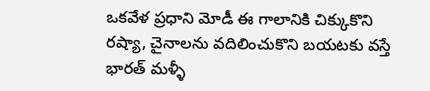ఒకవేళ ప్రధాని మోడీ ఈ గాలానికి చిక్కుకొని రష్యా, చైనాలను వదిలించుకొని బయటకు వస్తే భారత్ మళ్ళీ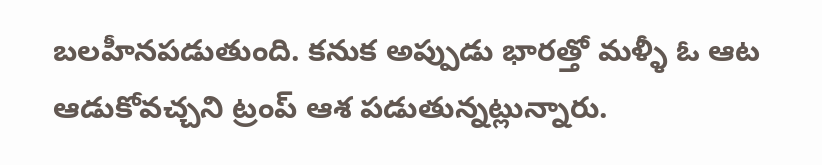బలహీనపడుతుంది. కనుక అప్పుడు భారత్తో మళ్ళీ ఓ ఆట ఆడుకోవచ్చని ట్రంప్ ఆశ పడుతున్నట్లున్నారు.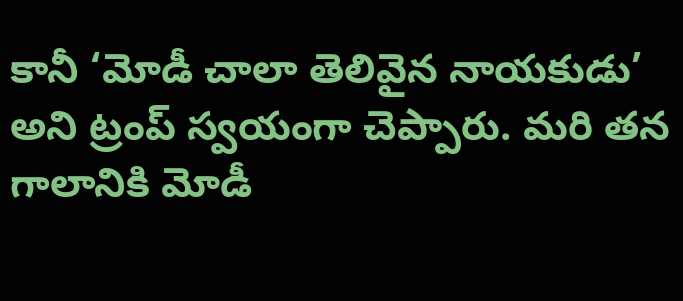కానీ ‘మోడీ చాలా తెలివైన నాయకుడు’ అని ట్రంప్ స్వయంగా చెప్పారు. మరి తన గాలానికి మోడీ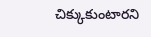చిక్కుకుంటారని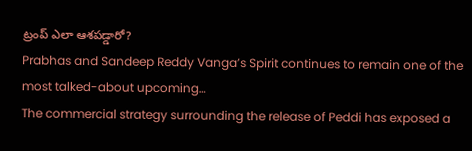ట్రంప్ ఎలా ఆశపడ్డారో?
Prabhas and Sandeep Reddy Vanga’s Spirit continues to remain one of the most talked-about upcoming…
The commercial strategy surrounding the release of Peddi has exposed a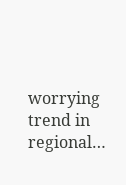worrying trend in regional…